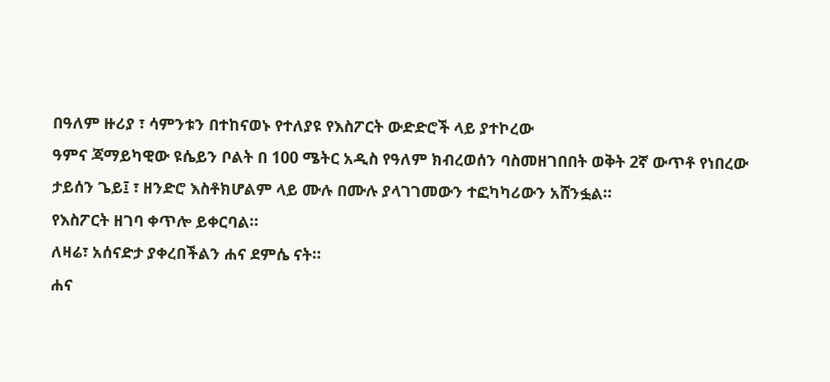በዓለም ዙሪያ ፣ ሳምንቱን በተከናወኑ የተለያዩ የእስፖርት ውድድሮች ላይ ያተኮረው
ዓምና ጃማይካዊው ዩሴይን ቦልት በ 100 ሜትር አዲስ የዓለም ክብረወሰን ባስመዘገበበት ወቅት 2ኛ ውጥቶ የነበረው ታይሰን ጌይ፤ ፣ ዘንድሮ እስቶክሆልም ላይ ሙሉ በሙሉ ያላገገመውን ተፎካካሪውን አሸንፏል።
የእስፖርት ዘገባ ቀጥሎ ይቀርባል።
ለዛሬ፣ አሰናድታ ያቀረበችልን ሐና ደምሴ ናት።
ሐና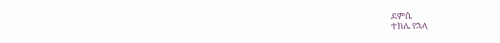ደምሴ
ተክሌ የኋላ